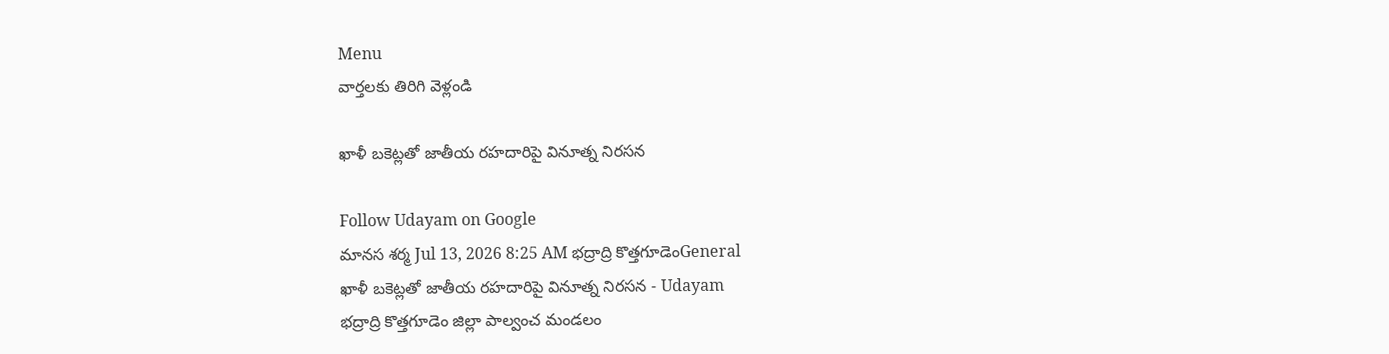Menu
వార్తలకు తిరిగి వెళ్లండి

ఖాళీ బకెట్లతో జాతీయ రహదారిపై వినూత్న నిరసన

Follow Udayam on Google
మానస శర్మ Jul 13, 2026 8:25 AM భద్రాద్రి కొత్తగూడెంGeneral
ఖాళీ బకెట్లతో జాతీయ రహదారిపై వినూత్న నిరసన - Udayam
భద్రాద్రి కొత్తగూడెం జిల్లా పాల్వంచ మండలం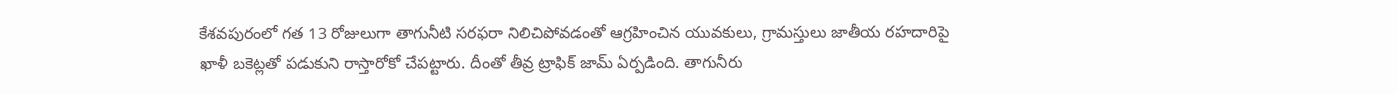కేశవపురంలో గత 13 రోజులుగా తాగునీటి సరఫరా నిలిచిపోవడంతో ఆగ్రహించిన యువకులు, గ్రామస్తులు జాతీయ రహదారిపై ఖాళీ బకెట్లతో పడుకుని రాస్తారోకో చేపట్టారు. దీంతో తీవ్ర ట్రాఫిక్ జామ్ ఏర్పడింది. తాగునీరు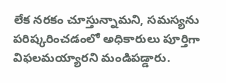లేక నరకం చూస్తున్నామని, సమస్యను పరిష్కరించడంలో అధికారులు పూర్తిగా విఫలమయ్యారని మండిపడ్డారు.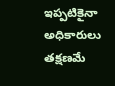ఇప్పటికైనా అధికారులు తక్షణమే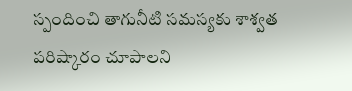స్పందించి తాగునీటి సమస్యకు శాశ్వత పరిష్కారం చూపాలని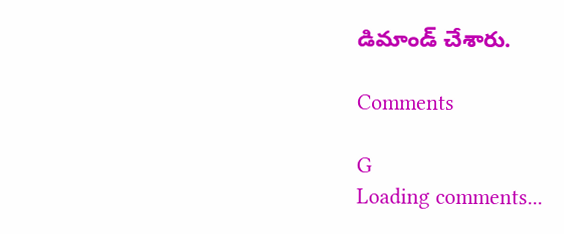డిమాండ్ చేశారు.

Comments

G
Loading comments...